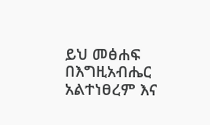ይህ መፅሐፍ በእግዚአብሔር አልተነፀረም እና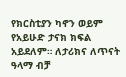የክርስቲያን ካኖን ወይም የአይሁድ ታናክ ክፍል አይደለም። ለታሪክና ለጥናት ዓላማ ብቻ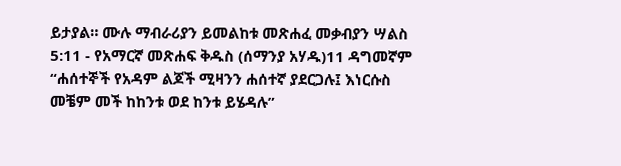ይታያል። ሙሉ ማብራሪያን ይመልከቱ መጽሐፈ መቃብያን ሣልስ 5:11 - የአማርኛ መጽሐፍ ቅዱስ (ሰማንያ አሃዱ)11 ዳግመኛም “ሐሰተኞች የአዳም ልጆች ሚዛንን ሐሰተኛ ያደርጋሉ፤ እነርሱስ መቼም መች ከከንቱ ወደ ከንቱ ይሄዳሉ”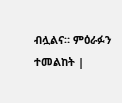ብሏልና። ምዕራፉን ተመልከት |